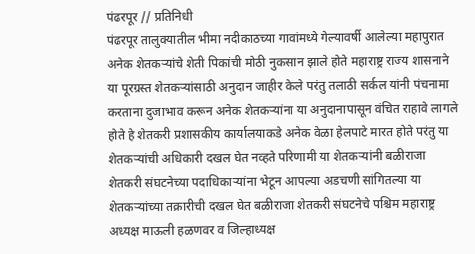पंढरपूर // प्रतिनिधी
पंढरपूर तालुक्यातील भीमा नदीकाठच्या गावांमध्ये गेल्यावर्षी आलेल्या महापुरात अनेक शेतकऱ्यांचे शेती पिकांची मोठी नुकसान झाले होते महाराष्ट्र राज्य शासनाने या पूरग्रस्त शेतकऱ्यांसाठी अनुदान जाहीर केले परंतु तलाठी सर्कल यांनी पंचनामा करताना दुजाभाव करून अनेक शेतकऱ्यांना या अनुदानापासून वंचित राहावे लागले होते हे शेतकरी प्रशासकीय कार्यालयाकडे अनेक वेळा हेलपाटे मारत होते परंतु या शेतकऱ्यांची अधिकारी दखल घेत नव्हते परिणामी या शेतकऱ्यांनी बळीराजा शेतकरी संघटनेच्या पदाधिकाऱ्यांना भेटून आपल्या अडचणी सांगितल्या या शेतकऱ्यांच्या तक्रारीची दखल घेत बळीराजा शेतकरी संघटनेचे पश्चिम महाराष्ट्र अध्यक्ष माऊली हळणवर व जिल्हाध्यक्ष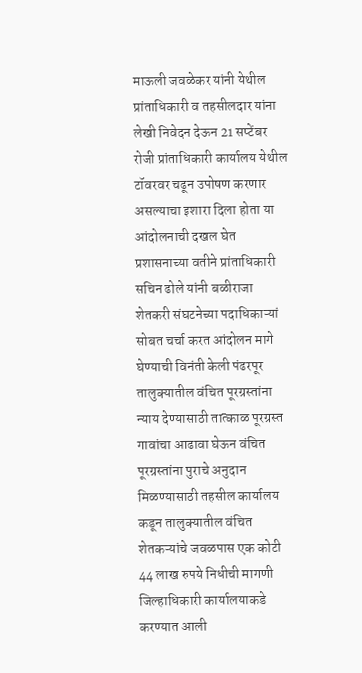माऊली जवळेकर यांनी येथील प्रांताधिकारी व तहसीलदार यांना लेखी निवेदन देऊन 21 सप्टेंबर रोजी प्रांताधिकारी कार्यालय येथील टॉवरवर चढून उपोषण करणार असल्याचा इशारा दिला होता या आंदोलनाची दखल घेत प्रशासनाच्या वतीने प्रांताधिकारी सचिन ढोले यांनी बळीराजा शेतकरी संघटनेच्या पदाधिकाऱ्यां सोबत चर्चा करत आंदोलन मागे घेण्याची विनंती केली पंढरपूर तालुक्यातील वंचित पूरग्रस्तांना न्याय देण्यासाठी तात्काळ पूरग्रस्त गावांचा आढावा घेऊन वंचित पूरग्रस्तांना पुराचे अनुदान मिळण्यासाठी तहसील कार्यालय कडून तालुक्यातील वंचित शेतकऱ्यांचे जवळपास एक कोटी 44 लाख रुपये निधीची मागणी जिल्हाधिकारी कार्यालयाकडे करण्यात आली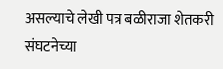असल्याचे लेखी पत्र बळीराजा शेतकरी संघटनेच्या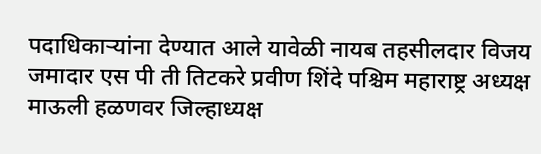पदाधिकाऱ्यांना देण्यात आले यावेळी नायब तहसीलदार विजय जमादार एस पी ती तिटकरे प्रवीण शिंदे पश्चिम महाराष्ट्र अध्यक्ष माऊली हळणवर जिल्हाध्यक्ष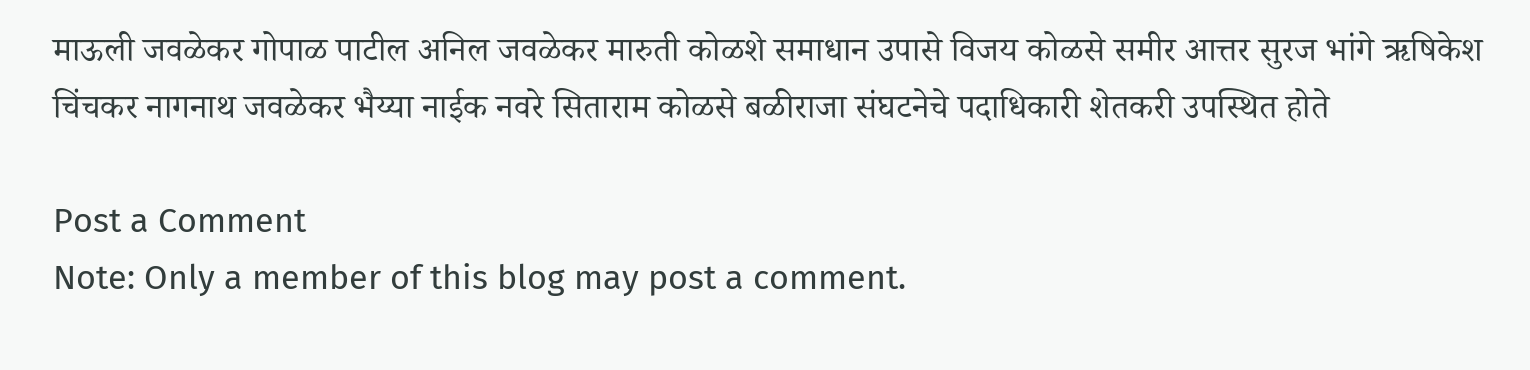माऊली जवळेकर गोपाळ पाटील अनिल जवळेकर मारुती कोळशे समाधान उपासे विजय कोळसे समीर आत्तर सुरज भांगे ऋषिकेश चिंचकर नागनाथ जवळेकर भैय्या नाईक नवरे सिताराम कोळसे बळीराजा संघटनेचे पदाधिकारी शेतकरी उपस्थित होते

Post a Comment
Note: Only a member of this blog may post a comment.